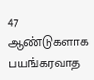47 ஆண்டுகளாக பயங்கரவாத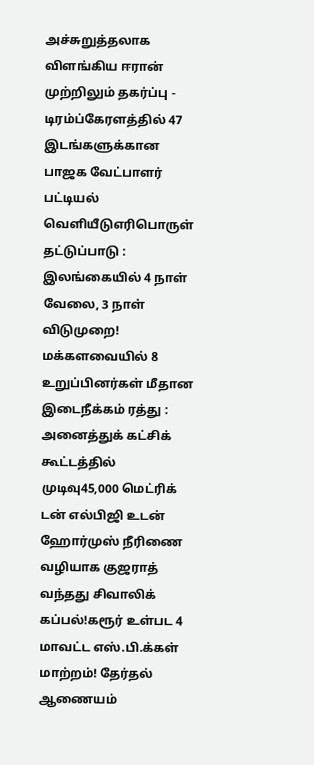அச்சுறுத்தலாக விளங்கிய ஈரான் முற்றிலும் தகர்ப்பு - டிரம்ப்கேரளத்தில் 47 இடங்களுக்கான பாஜக வேட்பாளர் பட்டியல் வெளியீடுஎரிபொருள் தட்டுப்பாடு : இலங்கையில் 4 நாள் வேலை, 3 நாள் விடுமுறை! மக்களவையில் 8 உறுப்பினர்கள் மீதான இடைநீக்கம் ரத்து : அனைத்துக் கட்சிக் கூட்டத்தில் முடிவு45,000 மெட்ரிக் டன் எல்பிஜி உடன் ஹோர்முஸ் நீரிணை வழியாக குஜராத் வந்தது சிவாலிக் கப்பல்!கரூர் உள்பட 4 மாவட்ட எஸ்.பி.க்கள் மாற்றம்! தேர்தல் ஆணையம்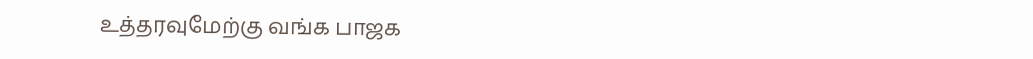உத்தரவுமேற்கு வங்க பாஜக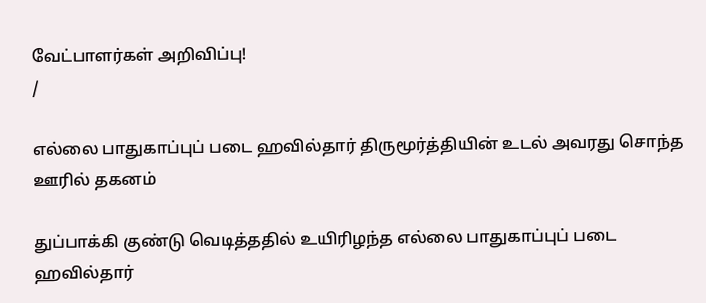வேட்பாளர்கள் அறிவிப்பு!
/

எல்லை பாதுகாப்புப் படை ஹவில்தார் திருமூர்த்தியின் உடல் அவரது சொந்த ஊரில் தகனம்

துப்பாக்கி குண்டு வெடித்ததில் உயிரிழந்த எல்லை பாதுகாப்புப் படை ஹவில்தார்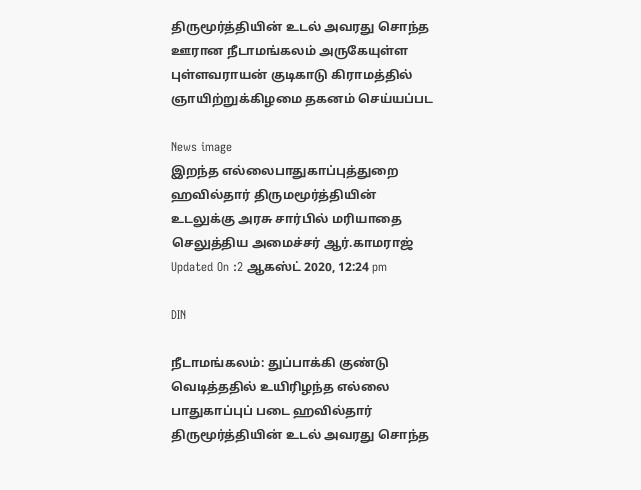திருமூர்த்தியின் உடல் அவரது சொந்த ஊரான நீடாமங்கலம் அருகேயுள்ள புள்ளவராயன் குடிகாடு கிராமத்தில் ஞாயிற்றுக்கிழமை தகனம் செய்யப்பட

News image
இறந்த எல்லைபாதுகாப்புத்துறை ஹவில்தார் திருமமூர்த்தியின் உடலுக்கு அரசு சார்பில் மரியாதை செலுத்திய அமைச்சர் ஆர்.காமராஜ்
Updated On :2 ஆகஸ்ட் 2020, 12:24 pm

DIN

நீடாமங்கலம்: துப்பாக்கி குண்டு வெடித்ததில் உயிரிழந்த எல்லை பாதுகாப்புப் படை ஹவில்தார் திருமூர்த்தியின் உடல் அவரது சொந்த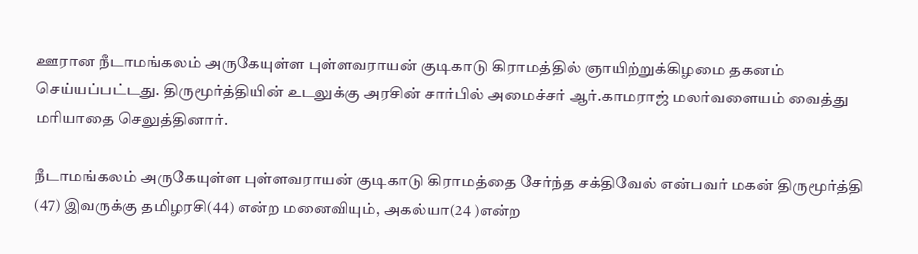ஊரான நீடாமங்கலம் அருகேயுள்ள புள்ளவராயன் குடிகாடு கிராமத்தில் ஞாயிற்றுக்கிழமை தகனம் செய்யப்பட்டது. திருமூர்த்தியின் உடலுக்கு அரசின் சார்பில் அமைச்சர் ஆர்.காமராஜ் மலர்வளையம் வைத்து மரியாதை செலுத்தினார்.

நீடாமங்கலம் அருகேயுள்ள புள்ளவராயன் குடிகாடு கிராமத்தை சேர்ந்த சக்திவேல் என்பவர் மகன் திருமூர்த்தி (47) இவருக்கு தமிழரசி(44) என்ற மனைவியும், அகல்யா(24 )என்ற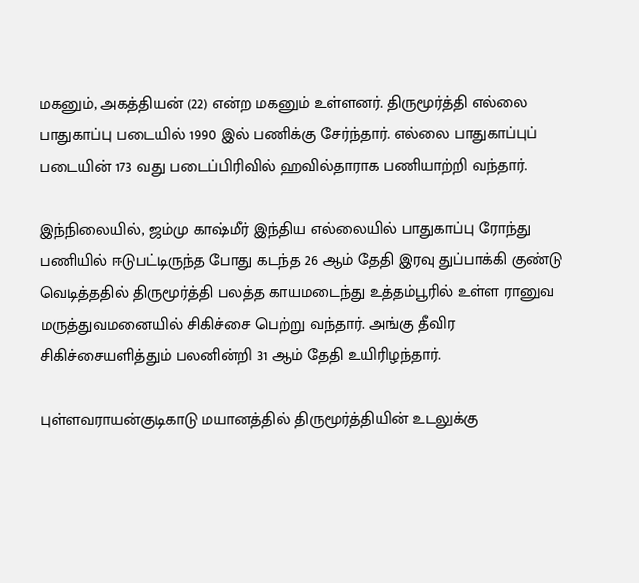மகனும், அகத்தியன் (22) என்ற மகனும் உள்ளனர். திருமூர்த்தி எல்லை பாதுகாப்பு படையில் 1990 இல் பணிக்கு சேர்ந்தார். எல்லை பாதுகாப்புப் படையின் 173 வது படைப்பிரிவில் ஹவில்தாராக பணியாற்றி வந்தார்.

இந்நிலையில், ஜம்மு காஷ்மீர் இந்திய எல்லையில் பாதுகாப்பு ரோந்து பணியில் ஈடுபட்டிருந்த போது கடந்த 26 ஆம் தேதி இரவு துப்பாக்கி குண்டு வெடித்ததில் திருமூர்த்தி பலத்த காயமடைந்து உத்தம்பூரில் உள்ள ரானுவ மருத்துவமனையில் சிகிச்சை பெற்று வந்தார். அங்கு தீவிர சிகிச்சையளித்தும் பலனின்றி 31 ஆம் தேதி உயிரிழந்தார்.

புள்ளவராயன்குடிகாடு மயானத்தில் திருமூர்த்தியின் உடலுக்கு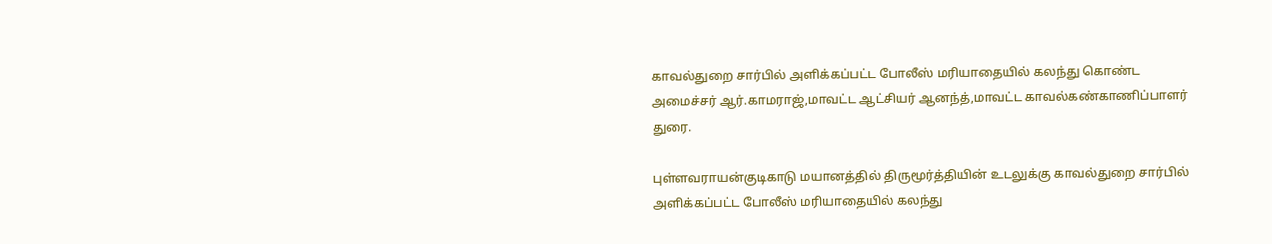காவல்துறை சார்பில் அளிக்கப்பட்ட போலீஸ் மரியாதையில் கலந்து கொண்ட அமைச்சர் ஆர்.காமராஜ்,மாவட்ட ஆட்சியர் ஆனந்த்,மாவட்ட காவல்கண்காணிப்பாளர் துரை.

புள்ளவராயன்குடிகாடு மயானத்தில் திருமூர்த்தியின் உடலுக்கு காவல்துறை சார்பில் அளிக்கப்பட்ட போலீஸ் மரியாதையில் கலந்து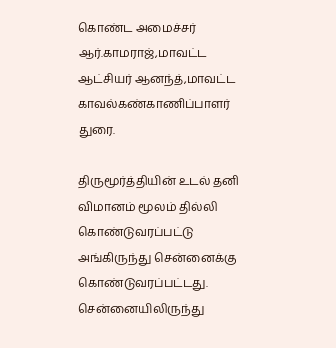கொண்ட அமைச்சர் ஆர்.காமராஜ்,மாவட்ட ஆட்சியர் ஆனந்த்,மாவட்ட காவல்கண்காணிப்பாளர் துரை.

திருமூர்த்தியின் உடல் தனி விமானம் மூலம் தில்லி கொண்டுவரப்பட்டு அங்கிருந்து சென்னைக்கு கொண்டுவரப்பட்டது. சென்னையிலிருந்து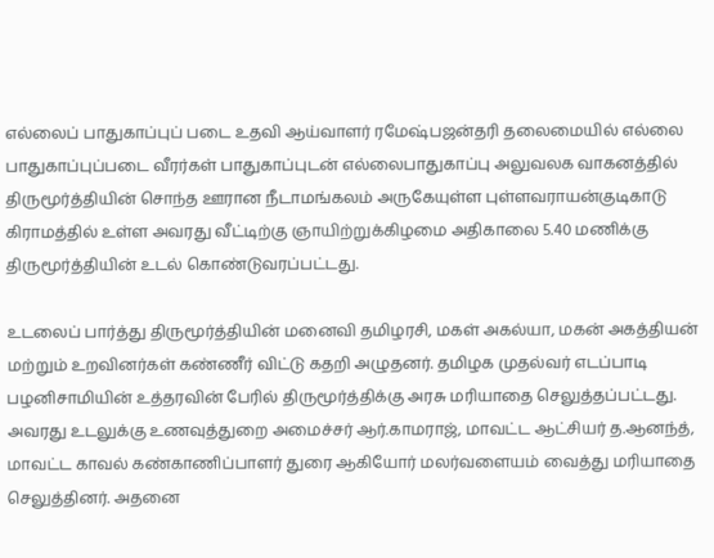எல்லைப் பாதுகாப்புப் படை உதவி ஆய்வாளர் ரமேஷ்பஜன்தரி தலைமையில் எல்லை பாதுகாப்புப்படை வீரர்கள் பாதுகாப்புடன் எல்லைபாதுகாப்பு அலுவலக வாகனத்தில் திருமூர்த்தியின் சொந்த ஊரான நீடாமங்கலம் அருகேயுள்ள புள்ளவராயன்குடிகாடு கிராமத்தில் உள்ள அவரது வீட்டிற்கு ஞாயிற்றுக்கிழமை அதிகாலை 5.40 மணிக்கு திருமூர்த்தியின் உடல் கொண்டுவரப்பட்டது.

உடலைப் பார்த்து திருமூர்த்தியின் மனைவி தமிழரசி, மகள் அகல்யா, மகன் அகத்தியன் மற்றும் உறவினர்கள் கண்ணீர் விட்டு கதறி அழுதனர். தமிழக முதல்வர் எடப்பாடி பழனிசாமியின் உத்தரவின் பேரில் திருமூர்த்திக்கு அரசு மரியாதை செலுத்தப்பட்டது. அவரது உடலுக்கு உணவுத்துறை அமைச்சர் ஆர்.காமராஜ், மாவட்ட ஆட்சியர் த.ஆனந்த், மாவட்ட காவல் கண்காணிப்பாளர் துரை ஆகியோர் மலர்வளையம் வைத்து மரியாதை செலுத்தினர். அதனை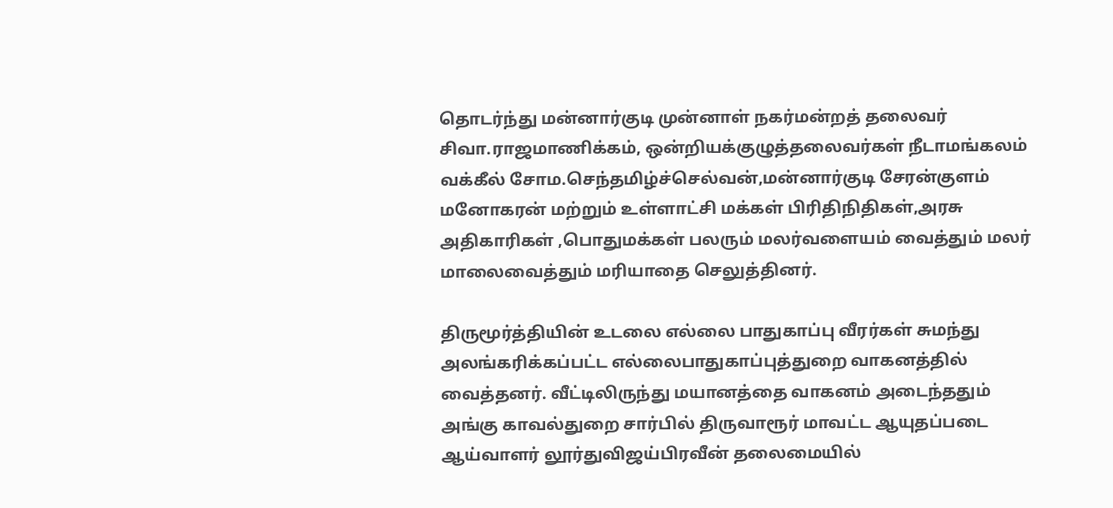தொடர்ந்து மன்னார்குடி முன்னாள் நகர்மன்றத் தலைவர் சிவா.ராஜமாணிக்கம், ஒன்றியக்குழுத்தலைவர்கள் நீடாமங்கலம் வக்கீல் சோம.செந்தமிழ்ச்செல்வன்,மன்னார்குடி சேரன்குளம் மனோகரன் மற்றும் உள்ளாட்சி மக்கள் பிரிதிநிதிகள்,அரசு அதிகாரிகள் ,பொதுமக்கள் பலரும் மலர்வளையம் வைத்தும் மலர் மாலைவைத்தும் மரியாதை செலுத்தினர்.

திருமூர்த்தியின் உடலை எல்லை பாதுகாப்பு வீரர்கள் சுமந்து அலங்கரிக்கப்பட்ட எல்லைபாதுகாப்புத்துறை வாகனத்தில் வைத்தனர். வீட்டிலிருந்து மயானத்தை வாகனம் அடைந்ததும் அங்கு காவல்துறை சார்பில் திருவாரூர் மாவட்ட ஆயுதப்படை ஆய்வாளர் லூர்துவிஜய்பிரவீன் தலைமையில்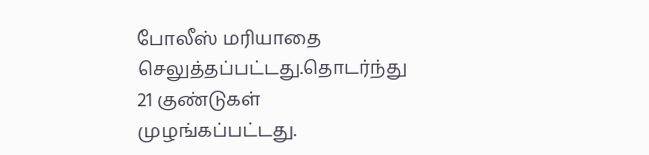போலீஸ் மரியாதை செலுத்தப்பட்டது.தொடர்ந்து 21 குண்டுகள் முழங்கப்பட்டது.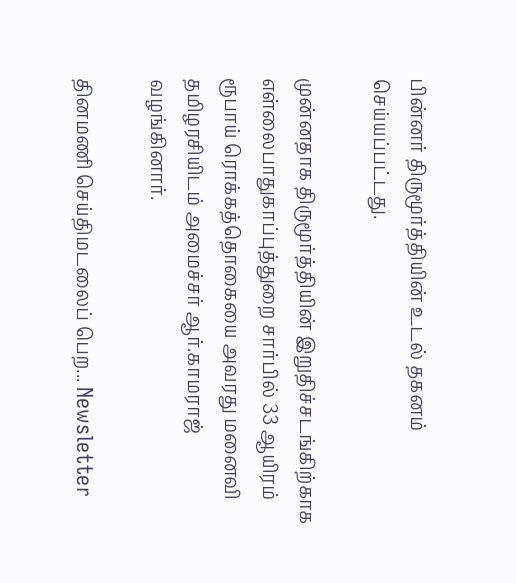பின்னர் திருமூர்த்தியின் உடல் தகனம் செய்யப்பட்டது.

முன்னதாக திருமூர்த்தியின் இறுதிச்சடங்கிற்காக எள்லைபாதுகாப்புத்துறை சார்பில் 33 ஆயிரம் ரூபாய் ரொக்கத்தொகையை அவரது மனைவி தமிழரசியிடம் அமைச்சர் ஆர்.காமராஜ் வழங்கினார்.

தினமணி செய்திமடலைப் பெற... Newsletter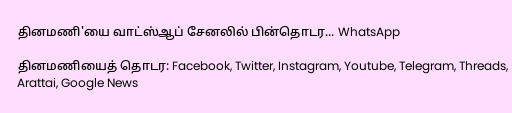தினமணி'யை வாட்ஸ்ஆப் சேனலில் பின்தொடர... WhatsApp

தினமணியைத் தொடர: Facebook, Twitter, Instagram, Youtube, Telegram, Threads, Arattai, Google News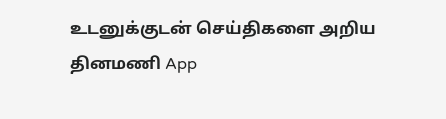உடனுக்குடன் செய்திகளை அறிய தினமணி App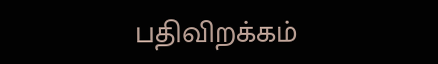பதிவிறக்கம்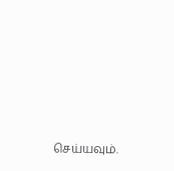செய்யவும்.